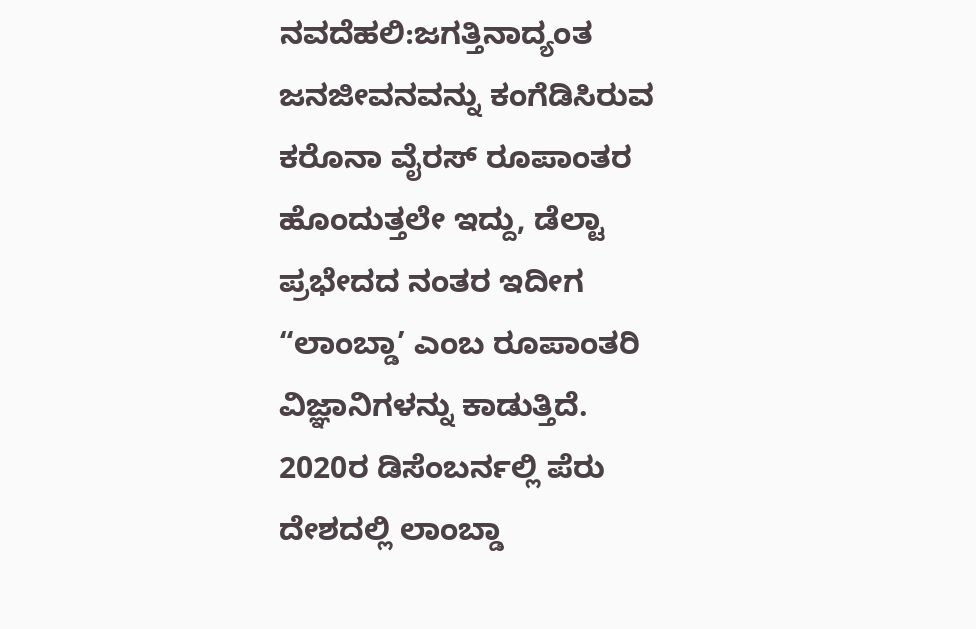ನವದೆಹಲಿ:ಜಗತ್ತಿನಾದ್ಯಂತ ಜನಜೀವನವನ್ನು ಕಂಗೆಡಿಸಿರುವ ಕರೊನಾ ವೈರಸ್ ರೂಪಾಂತರ ಹೊಂದುತ್ತಲೇ ಇದ್ದು, ಡೆಲ್ಟಾ ಪ್ರಭೇದದ ನಂತರ ಇದೀಗ “ಲಾಂಬ್ಡಾ’ ಎಂಬ ರೂಪಾಂತರಿ ವಿಜ್ಞಾನಿಗಳನ್ನು ಕಾಡುತ್ತಿದೆ. 2020ರ ಡಿಸೆಂಬರ್ನಲ್ಲಿ ಪೆರು ದೇಶದಲ್ಲಿ ಲಾಂಬ್ಡಾ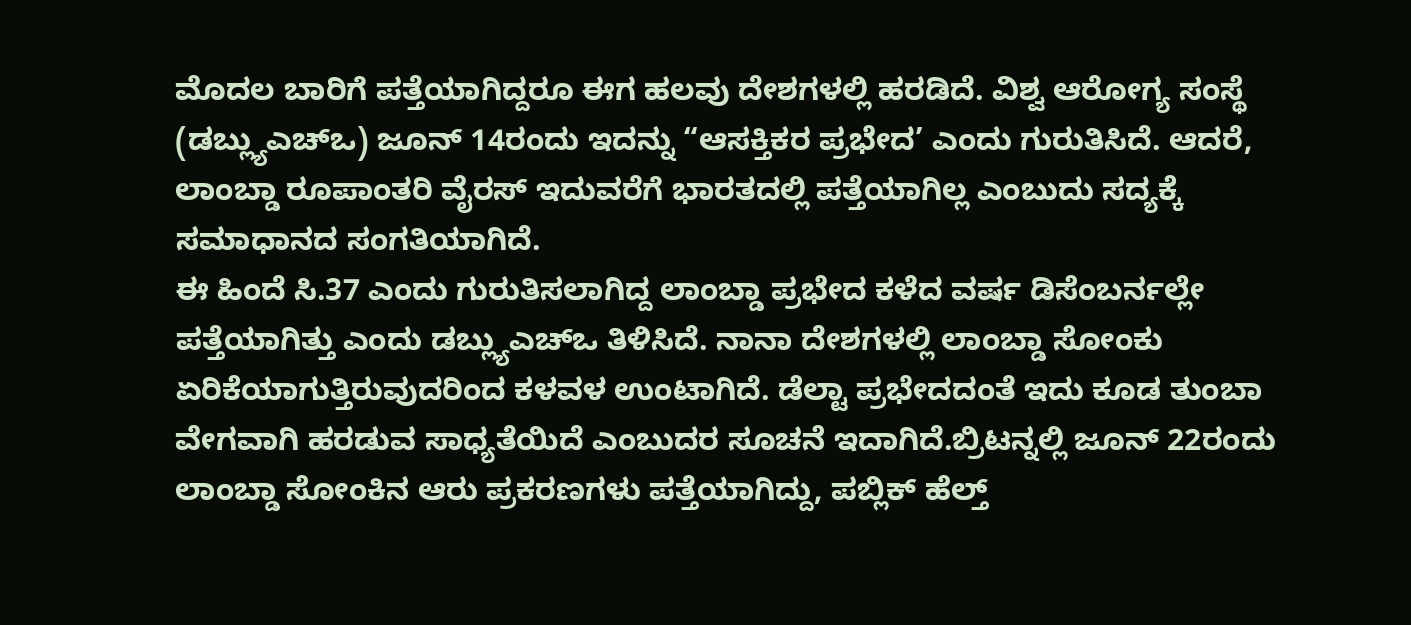ಮೊದಲ ಬಾರಿಗೆ ಪತ್ತೆಯಾಗಿದ್ದರೂ ಈಗ ಹಲವು ದೇಶಗಳಲ್ಲಿ ಹರಡಿದೆ. ವಿಶ್ವ ಆರೋಗ್ಯ ಸಂಸ್ಥೆ (ಡಬ್ಲ್ಯುಎಚ್ಒ) ಜೂನ್ 14ರಂದು ಇದನ್ನು “ಆಸಕ್ತಿಕರ ಪ್ರಭೇದ’ ಎಂದು ಗುರುತಿಸಿದೆ. ಆದರೆ, ಲಾಂಬ್ಡಾ ರೂಪಾಂತರಿ ವೈರಸ್ ಇದುವರೆಗೆ ಭಾರತದಲ್ಲಿ ಪತ್ತೆಯಾಗಿಲ್ಲ ಎಂಬುದು ಸದ್ಯಕ್ಕೆ ಸಮಾಧಾನದ ಸಂಗತಿಯಾಗಿದೆ.
ಈ ಹಿಂದೆ ಸಿ.37 ಎಂದು ಗುರುತಿಸಲಾಗಿದ್ದ ಲಾಂಬ್ಡಾ ಪ್ರಭೇದ ಕಳೆದ ವರ್ಷ ಡಿಸೆಂಬರ್ನಲ್ಲೇ ಪತ್ತೆಯಾಗಿತ್ತು ಎಂದು ಡಬ್ಲ್ಯುಎಚ್ಒ ತಿಳಿಸಿದೆ. ನಾನಾ ದೇಶಗಳಲ್ಲಿ ಲಾಂಬ್ಡಾ ಸೋಂಕು ಏರಿಕೆಯಾಗುತ್ತಿರುವುದರಿಂದ ಕಳವಳ ಉಂಟಾಗಿದೆ. ಡೆಲ್ಟಾ ಪ್ರಭೇದದಂತೆ ಇದು ಕೂಡ ತುಂಬಾ ವೇಗವಾಗಿ ಹರಡುವ ಸಾಧ್ಯತೆಯಿದೆ ಎಂಬುದರ ಸೂಚನೆ ಇದಾಗಿದೆ.ಬ್ರಿಟನ್ನಲ್ಲಿ ಜೂನ್ 22ರಂದು ಲಾಂಬ್ಡಾ ಸೋಂಕಿನ ಆರು ಪ್ರಕರಣಗಳು ಪತ್ತೆಯಾಗಿದ್ದು, ಪಬ್ಲಿಕ್ ಹೆಲ್ತ್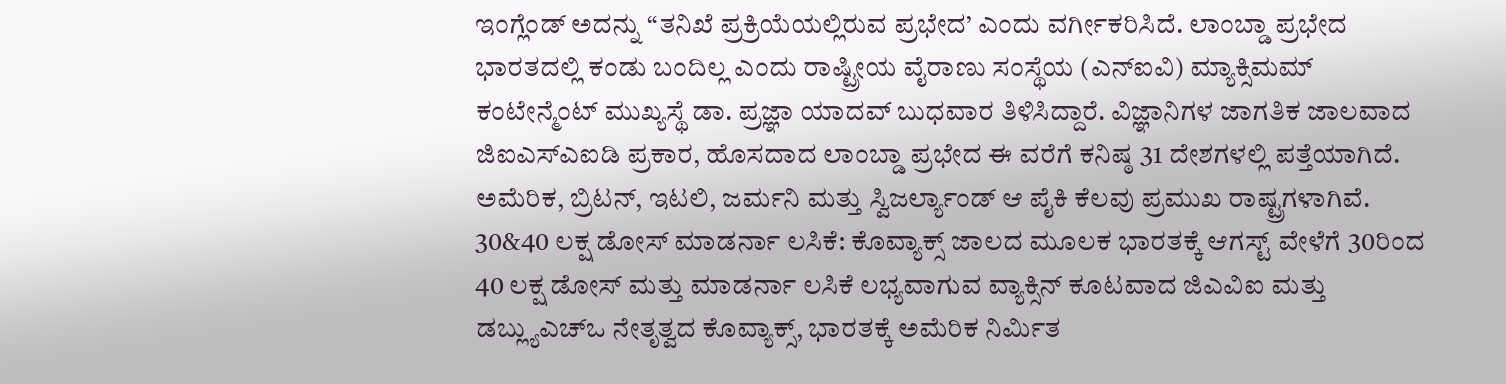ಇಂಗ್ಲೆಂಡ್ ಅದನ್ನು “ತನಿಖೆ ಪ್ರಕ್ರಿಯೆಯಲ್ಲಿರುವ ಪ್ರಭೇದ’ ಎಂದು ವರ್ಗೀಕರಿಸಿದೆ. ಲಾಂಬ್ಡಾ ಪ್ರಭೇದ ಭಾರತದಲ್ಲಿ ಕಂಡು ಬಂದಿಲ್ಲ ಎಂದು ರಾಷ್ಟ್ರೀಯ ವೈರಾಣು ಸಂಸ್ಥೆಯ (ಎನ್ಐವಿ) ಮ್ಯಾಕ್ಸಿಮಮ್ ಕಂಟೇನ್ಮೆಂಟ್ ಮುಖ್ಯಸ್ಥೆ ಡಾ. ಪ್ರಜ್ಞಾ ಯಾದವ್ ಬುಧವಾರ ತಿಳಿಸಿದ್ದಾರೆ. ವಿಜ್ಞಾನಿಗಳ ಜಾಗತಿಕ ಜಾಲವಾದ ಜಿಐಎಸ್ಎಐಡಿ ಪ್ರಕಾರ, ಹೊಸದಾದ ಲಾಂಬ್ಡಾ ಪ್ರಭೇದ ಈ ವರೆಗೆ ಕನಿಷ್ಠ 31 ದೇಶಗಳಲ್ಲಿ ಪತ್ತೆಯಾಗಿದೆ. ಅಮೆರಿಕ, ಬ್ರಿಟನ್, ಇಟಲಿ, ಜರ್ಮನಿ ಮತ್ತು ಸ್ವಿಜರ್ಲ್ಯಾಂಡ್ ಆ ಪೈಕಿ ಕೆಲವು ಪ್ರಮುಖ ರಾಷ್ಟ್ರಗಳಾಗಿವೆ.
30&40 ಲಕ್ಷ ಡೋಸ್ ಮಾಡರ್ನಾ ಲಸಿಕೆ: ಕೊವ್ಯಾಕ್ಸ್ ಜಾಲದ ಮೂಲಕ ಭಾರತಕ್ಕೆ ಆಗಸ್ಟ್ ವೇಳೆಗೆ 30ರಿಂದ 40 ಲಕ್ಷ ಡೋಸ್ ಮತ್ತು ಮಾಡರ್ನಾ ಲಸಿಕೆ ಲಭ್ಯವಾಗುವ ವ್ಯಾಕ್ಸಿನ್ ಕೂಟವಾದ ಜಿಎವಿಐ ಮತ್ತು ಡಬ್ಲ್ಯುಎಚ್ಒ ನೇತೃತ್ವದ ಕೊವ್ಯಾಕ್ಸ್, ಭಾರತಕ್ಕೆ ಅಮೆರಿಕ ನಿರ್ಮಿತ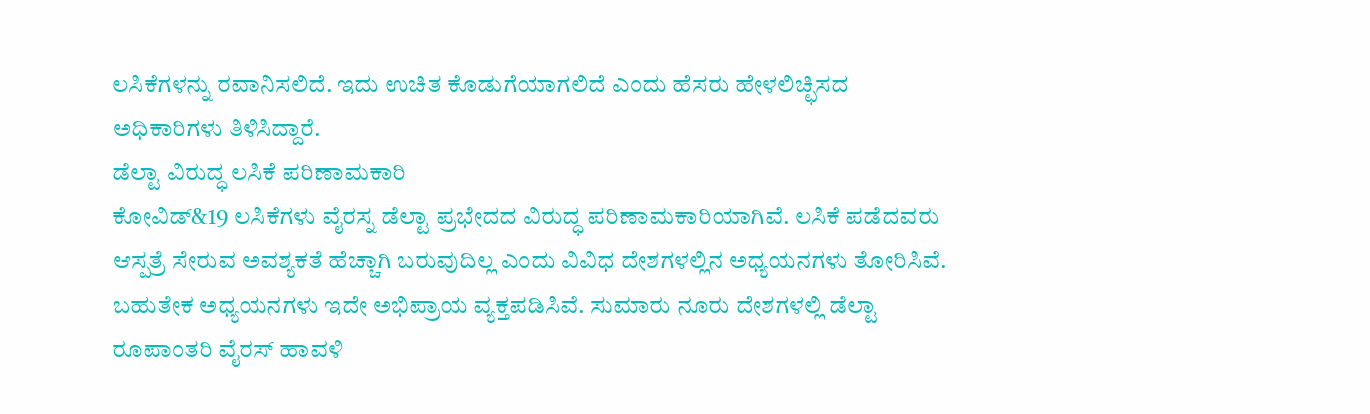ಲಸಿಕೆಗಳನ್ನು ರವಾನಿಸಲಿದೆ. ಇದು ಉಚಿತ ಕೊಡುಗೆಯಾಗಲಿದೆ ಎಂದು ಹೆಸರು ಹೇಳಲಿಚ್ಛಿಸದ ಅಧಿಕಾರಿಗಳು ತಿಳಿಸಿದ್ದಾರೆ.
ಡೆಲ್ಟಾ ವಿರುದ್ಧ ಲಸಿಕೆ ಪರಿಣಾಮಕಾರಿ
ಕೋವಿಡ್&19 ಲಸಿಕೆಗಳು ವೈರಸ್ನ ಡೆಲ್ಟಾ ಪ್ರಭೇದದ ವಿರುದ್ಧ ಪರಿಣಾಮಕಾರಿಯಾಗಿವೆ. ಲಸಿಕೆ ಪಡೆದವರು ಆಸ್ಪತ್ರೆ ಸೇರುವ ಅವಶ್ಯಕತೆ ಹೆಚ್ಚಾಗಿ ಬರುವುದಿಲ್ಲ ಎಂದು ವಿವಿಧ ದೇಶಗಳಲ್ಲಿನ ಅಧ್ಯಯನಗಳು ತೋರಿಸಿವೆ. ಬಹುತೇಕ ಅಧ್ಯಯನಗಳು ಇದೇ ಅಭಿಪ್ರಾಯ ವ್ಯಕ್ತಪಡಿಸಿವೆ. ಸುಮಾರು ನೂರು ದೇಶಗಳಲ್ಲಿ ಡೆಲ್ಟಾ ರೂಪಾಂತರಿ ವೈರಸ್ ಹಾವಳಿ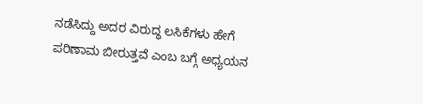ನಡೆಸಿದ್ದು ಅದರ ವಿರುದ್ಧ ಲಸಿಕೆಗಳು ಹೇಗೆ ಪರಿಣಾಮ ಬೀರುತ್ತವೆ ಎಂಬ ಬಗ್ಗೆ ಅಧ್ಯಯನ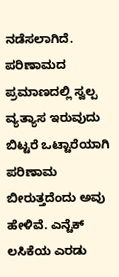ನಡೆಸಲಾಗಿದೆ. ಪರಿಣಾಮದ ಪ್ರಮಾಣದಲ್ಲಿ ಸ್ವಲ್ಪ ವ್ಯತ್ಯಾಸ ಇರುವುದು ಬಿಟ್ಟರೆ ಒಟ್ಟಾರೆಯಾಗಿ ಪರಿಣಾಮ ಬೀರುತ್ತದೆಂದು ಅವು ಹೇಳಿವೆ. ಎನ್ಟೆಕ್ ಲಸಿಕೆಯ ಎರಡು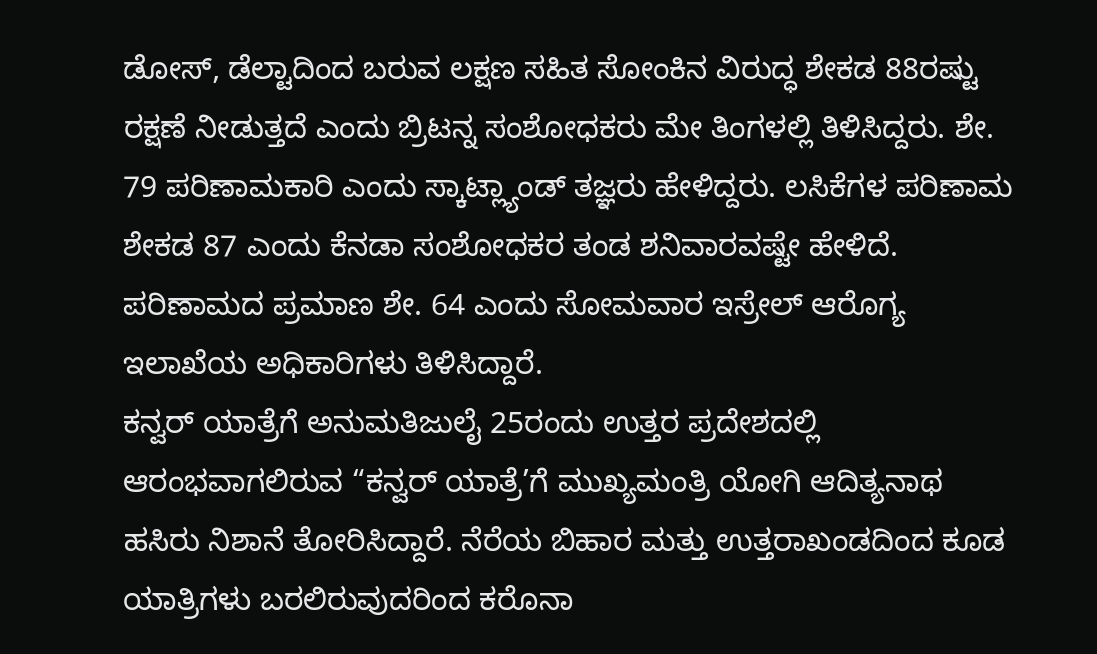ಡೋಸ್, ಡೆಲ್ಟಾದಿಂದ ಬರುವ ಲಕ್ಷಣ ಸಹಿತ ಸೋಂಕಿನ ವಿರುದ್ಧ ಶೇಕಡ 88ರಷ್ಟು ರಕ್ಷಣೆ ನೀಡುತ್ತದೆ ಎಂದು ಬ್ರಿಟನ್ನ ಸಂಶೋಧಕರು ಮೇ ತಿಂಗಳಲ್ಲಿ ತಿಳಿಸಿದ್ದರು. ಶೇ. 79 ಪರಿಣಾಮಕಾರಿ ಎಂದು ಸ್ಕಾಟ್ಲ್ಯಾಂಡ್ ತಜ್ಞರು ಹೇಳಿದ್ದರು. ಲಸಿಕೆಗಳ ಪರಿಣಾಮ ಶೇಕಡ 87 ಎಂದು ಕೆನಡಾ ಸಂಶೋಧಕರ ತಂಡ ಶನಿವಾರವಷ್ಟೇ ಹೇಳಿದೆ. ಪರಿಣಾಮದ ಪ್ರಮಾಣ ಶೇ. 64 ಎಂದು ಸೋಮವಾರ ಇಸ್ರೇಲ್ ಆರೊಗ್ಯ ಇಲಾಖೆಯ ಅಧಿಕಾರಿಗಳು ತಿಳಿಸಿದ್ದಾರೆ.
ಕನ್ವರ್ ಯಾತ್ರೆಗೆ ಅನುಮತಿಜುಲೈ 25ರಂದು ಉತ್ತರ ಪ್ರದೇಶದಲ್ಲಿ ಆರಂಭವಾಗಲಿರುವ “ಕನ್ವರ್ ಯಾತ್ರೆ’ಗೆ ಮುಖ್ಯಮಂತ್ರಿ ಯೋಗಿ ಆದಿತ್ಯನಾಥ ಹಸಿರು ನಿಶಾನೆ ತೋರಿಸಿದ್ದಾರೆ. ನೆರೆಯ ಬಿಹಾರ ಮತ್ತು ಉತ್ತರಾಖಂಡದಿಂದ ಕೂಡ ಯಾತ್ರಿಗಳು ಬರಲಿರುವುದರಿಂದ ಕರೊನಾ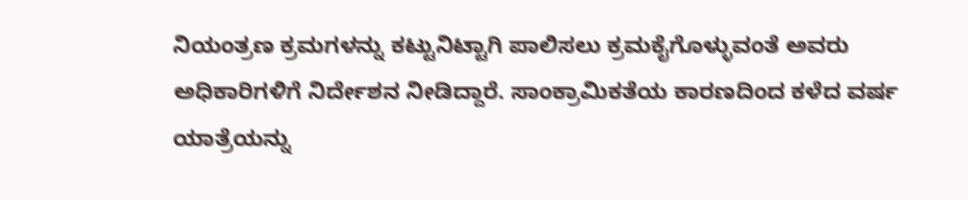ನಿಯಂತ್ರಣ ಕ್ರಮಗಳನ್ನು ಕಟ್ಟುನಿಟ್ಟಾಗಿ ಪಾಲಿಸಲು ಕ್ರಮಕೈಗೊಳ್ಳುವಂತೆ ಅವರು ಅಧಿಕಾರಿಗಳಿಗೆ ನಿರ್ದೇಶನ ನೀಡಿದ್ದಾರೆ. ಸಾಂಕ್ರಾಮಿಕತೆಯ ಕಾರಣದಿಂದ ಕಳೆದ ವರ್ಷ ಯಾತ್ರೆಯನ್ನು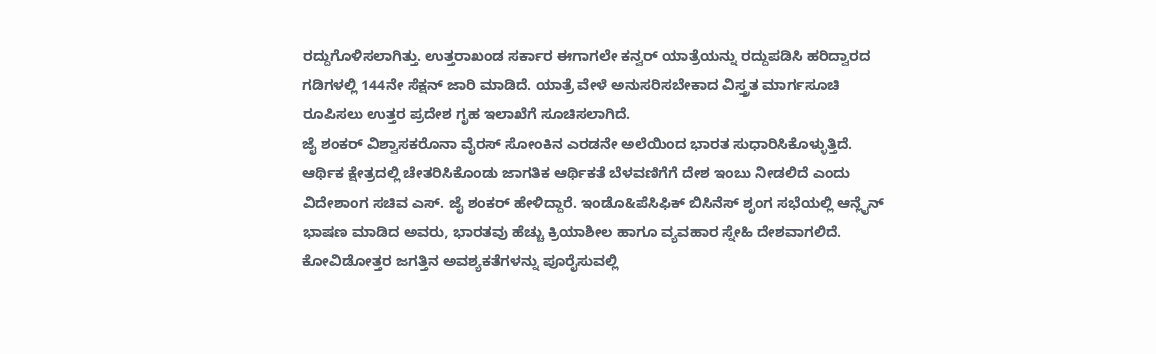ರದ್ದುಗೊಳಿಸಲಾಗಿತ್ತು. ಉತ್ತರಾಖಂಡ ಸರ್ಕಾರ ಈಗಾಗಲೇ ಕನ್ವರ್ ಯಾತ್ರೆಯನ್ನು ರದ್ದುಪಡಿಸಿ ಹರಿದ್ವಾರದ ಗಡಿಗಳಲ್ಲಿ 144ನೇ ಸೆಕ್ಷನ್ ಜಾರಿ ಮಾಡಿದೆ. ಯಾತ್ರೆ ವೇಳೆ ಅನುಸರಿಸಬೇಕಾದ ವಿಸ್ತ್ರತ ಮಾರ್ಗಸೂಚಿ ರೂಪಿಸಲು ಉತ್ತರ ಪ್ರದೇಶ ಗೃಹ ಇಲಾಖೆಗೆ ಸೂಚಿಸಲಾಗಿದೆ.
ಜೈ ಶಂಕರ್ ವಿಶ್ವಾಸಕರೊನಾ ವೈರಸ್ ಸೋಂಕಿನ ಎರಡನೇ ಅಲೆಯಿಂದ ಭಾರತ ಸುಧಾರಿಸಿಕೊಳ್ಳುತ್ತಿದೆ. ಆರ್ಥಿಕ ಕ್ಷೇತ್ರದಲ್ಲಿ ಚೇತರಿಸಿಕೊಂಡು ಜಾಗತಿಕ ಆರ್ಥಿಕತೆ ಬೆಳವಣಿಗೆಗೆ ದೇಶ ಇಂಬು ನೀಡಲಿದೆ ಎಂದು ವಿದೇಶಾಂಗ ಸಚಿವ ಎಸ್. ಜೈ ಶಂಕರ್ ಹೇಳಿದ್ದಾರೆ. ಇಂಡೊ&ಪೆಸಿಫಿಕ್ ಬಿಸಿನೆಸ್ ಶೃಂಗ ಸಭೆಯಲ್ಲಿ ಆನ್ಲೈನ್ ಭಾಷಣ ಮಾಡಿದ ಅವರು, ಭಾರತವು ಹೆಚ್ಚು ಕ್ರಿಯಾಶೀಲ ಹಾಗೂ ವ್ಯವಹಾರ ಸ್ನೇಹಿ ದೇಶವಾಗಲಿದೆ. ಕೋವಿಡೋತ್ತರ ಜಗತ್ತಿನ ಅವಶ್ಯಕತೆಗಳನ್ನು ಪೂರೈಸುವಲ್ಲಿ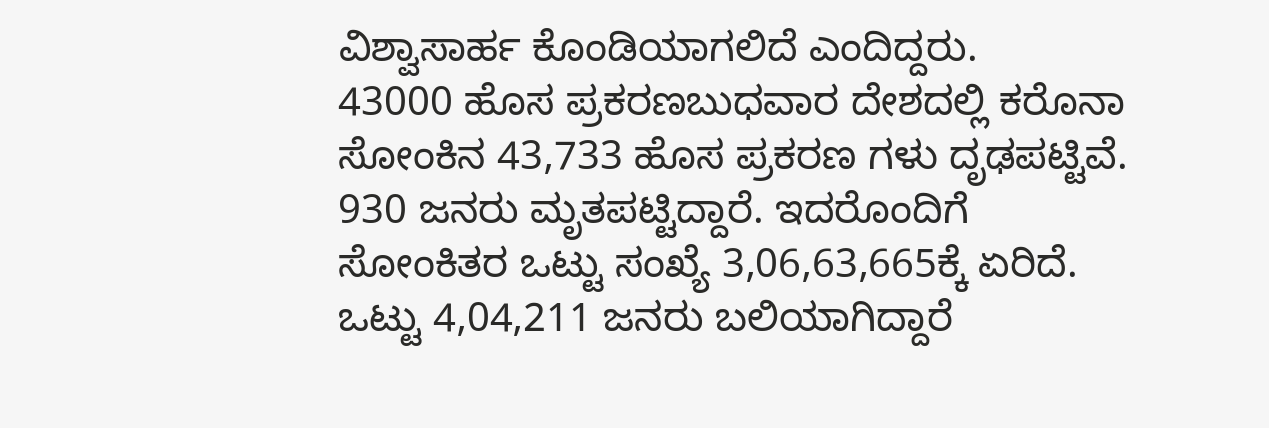ವಿಶ್ವಾಸಾರ್ಹ ಕೊಂಡಿಯಾಗಲಿದೆ ಎಂದಿದ್ದರು.
43000 ಹೊಸ ಪ್ರಕರಣಬುಧವಾರ ದೇಶದಲ್ಲಿ ಕರೊನಾ ಸೋಂಕಿನ 43,733 ಹೊಸ ಪ್ರಕರಣ ಗಳು ದೃಢಪಟ್ಟಿವೆ. 930 ಜನರು ಮೃತಪಟ್ಟಿದ್ದಾರೆ. ಇದರೊಂದಿಗೆ ಸೋಂಕಿತರ ಒಟ್ಟು ಸಂಖ್ಯೆ 3,06,63,665ಕ್ಕೆ ಏರಿದೆ. ಒಟ್ಟು 4,04,211 ಜನರು ಬಲಿಯಾಗಿದ್ದಾರೆ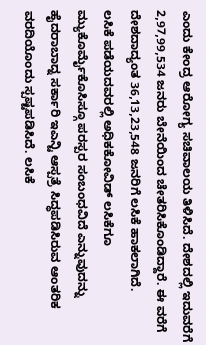ಎಂದು ಕೇಂದ್ರ ಆರೋಗ್ಯ ಸಚಿವಾಲಯ ತಿಳಿಸಿದೆ. ದೇಶದಲ್ಲಿ ಇದುವರೆಗೆ 2,97,99,534 ಜನರು ಬೇನೆಯಿಂದ ಚೇತರಿಸಿಕೊಂಡಿದ್ದಾರೆ. ಈ ವರೆಗೆ ದೇಶದಾದ್ಯಂತ 36,13,23,548 ಜನರಿಗೆ ಲಸಿಕೆ ಹಾಕಲಾಗಿದೆ.
ಲಸಿಕೆ ಪಡೆಯದವರಲ್ಲಿ ಅಧಿಕಕೋವಿಡ್ ಲಸಿಕೆಗೂ ಮ್ಯುಕೊರ್ಮೈಕೊಸಿಸ್ಗೂ ಪರಸ್ಪರ ಸಂಬಂಧವಿದೆ ಎನ್ನುವುದನ್ನು ಹೈದರಾಬಾದ್ನ ಸರ್ಕಾರಿ ಇಎನ್ಟಿ ಆಸ್ಪತ್ರೆ ಸಿದ್ಧಪಡಿಸಿರುವ ಆಂತರಿಕ ವರದಿಯೊಂದು ಸ್ಪಷ್ಟಪಡಿಸಿದೆ. ಲಸಿಕೆ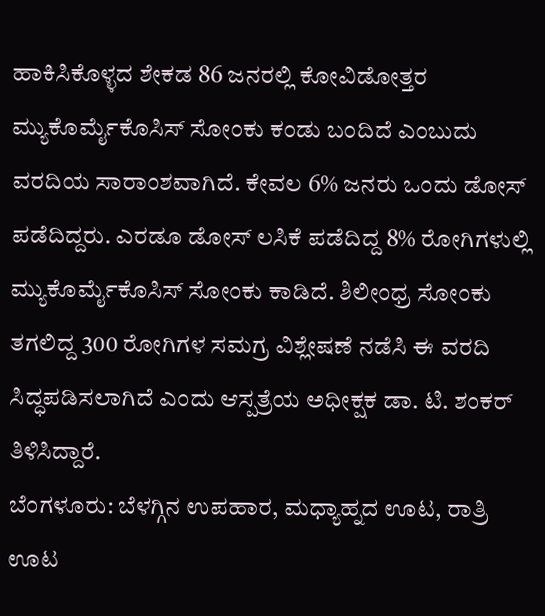ಹಾಕಿಸಿಕೊಳ್ಳದ ಶೇಕಡ 86 ಜನರಲ್ಲಿ ಕೋವಿಡೋತ್ತರ ಮ್ಯುಕೊರ್ಮೈಕೊಸಿಸ್ ಸೋಂಕು ಕಂಡು ಬಂದಿದೆ ಎಂಬುದು ವರದಿಯ ಸಾರಾಂಶವಾಗಿದೆ. ಕೇವಲ 6% ಜನರು ಒಂದು ಡೋಸ್ ಪಡೆದಿದ್ದರು. ಎರಡೂ ಡೋಸ್ ಲಸಿಕೆ ಪಡೆದಿದ್ದ 8% ರೋಗಿಗಳುಲ್ಲಿ ಮ್ಯುಕೊರ್ಮೈಕೊಸಿಸ್ ಸೋಂಕು ಕಾಡಿದೆ. ಶಿಲೀಂಧ್ರ ಸೋಂಕು ತಗಲಿದ್ದ 300 ರೋಗಿಗಳ ಸಮಗ್ರ ವಿಶ್ಲೇಷಣೆ ನಡೆಸಿ ಈ ವರದಿ ಸಿದ್ಧಪಡಿಸಲಾಗಿದೆ ಎಂದು ಆಸ್ಪತ್ರೆಯ ಅಧೀಕ್ಷಕ ಡಾ. ಟಿ. ಶಂಕರ್ ತಿಳಿಸಿದ್ದಾರೆ.
ಬೆಂಗಳೂರು: ಬೆಳಗ್ಗಿನ ಉಪಹಾರ, ಮಧ್ಯಾಹ್ನದ ಊಟ, ರಾತ್ರಿ ಊಟ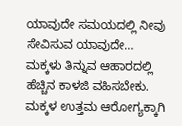ಯಾವುದೇ ಸಮಯದಲ್ಲಿ ನೀವು ಸೇವಿಸುವ ಯಾವುದೇ…
ಮಕ್ಕಳು ತಿನ್ನುವ ಆಹಾರದಲ್ಲಿ ಹೆಚ್ಚಿನ ಕಾಳಜಿ ವಹಿಸಬೇಕು. ಮಕ್ಕಳ ಉತ್ತಮ ಆರೋಗ್ಯಕ್ಕಾಗಿ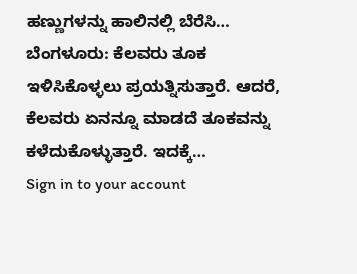ಹಣ್ಣುಗಳನ್ನು ಹಾಲಿನಲ್ಲಿ ಬೆರೆಸಿ…
ಬೆಂಗಳೂರು: ಕೆಲವರು ತೂಕ ಇಳಿಸಿಕೊಳ್ಳಲು ಪ್ರಯತ್ನಿಸುತ್ತಾರೆ. ಆದರೆ, ಕೆಲವರು ಏನನ್ನೂ ಮಾಡದೆ ತೂಕವನ್ನು ಕಳೆದುಕೊಳ್ಳುತ್ತಾರೆ. ಇದಕ್ಕೆ…
Sign in to your account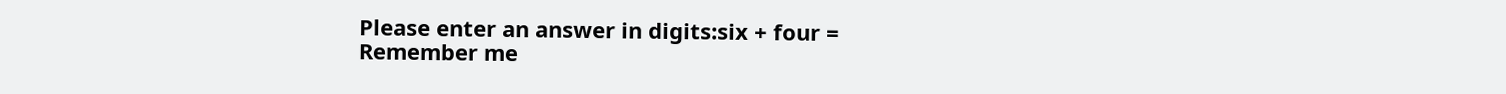Please enter an answer in digits:six + four =
Remember me